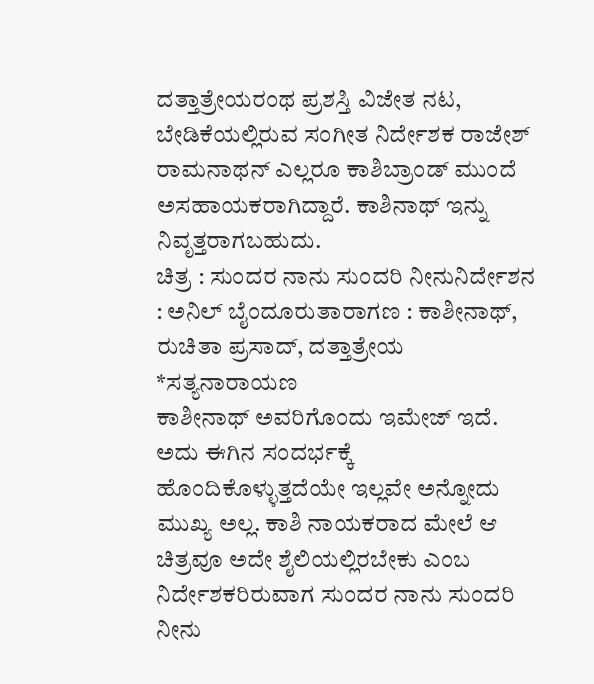ದತ್ತಾತ್ರೇಯರಂಥ ಪ್ರಶಸ್ತಿ ವಿಜೇತ ನಟ, ಬೇಡಿಕೆಯಲ್ಲಿರುವ ಸಂಗೀತ ನಿರ್ದೇಶಕ ರಾಜೇಶ್ ರಾಮನಾಥನ್ ಎಲ್ಲರೂ ಕಾಶಿಬ್ರಾಂಡ್ ಮುಂದೆ ಅಸಹಾಯಕರಾಗಿದ್ದಾರೆ. ಕಾಶಿನಾಥ್ ಇನ್ನು ನಿವೃತ್ತರಾಗಬಹುದು.
ಚಿತ್ರ : ಸುಂದರ ನಾನು ಸುಂದರಿ ನೀನುನಿರ್ದೇಶನ : ಅನಿಲ್ ಬೈಂದೂರುತಾರಾಗಣ : ಕಾಶೀನಾಥ್, ರುಚಿತಾ ಪ್ರಸಾದ್, ದತ್ತಾತ್ರೇಯ
*ಸತ್ಯನಾರಾಯಣ
ಕಾಶೀನಾಥ್ ಅವರಿಗೊಂದು ಇಮೇಜ್ ಇದೆ. ಅದು ಈಗಿನ ಸಂದರ್ಭಕ್ಕೆ ಹೊಂದಿಕೊಳ್ಳುತ್ತದೆಯೇ ಇಲ್ಲವೇ ಅನ್ನೋದು ಮುಖ್ಯ ಅಲ್ಲ. ಕಾಶಿ ನಾಯಕರಾದ ಮೇಲೆ ಆ ಚಿತ್ರವೂ ಅದೇ ಶೈಲಿಯಲ್ಲಿರಬೇಕು ಎಂಬ ನಿರ್ದೇಶಕರಿರುವಾಗ ಸುಂದರ ನಾನು ಸುಂದರಿ ನೀನು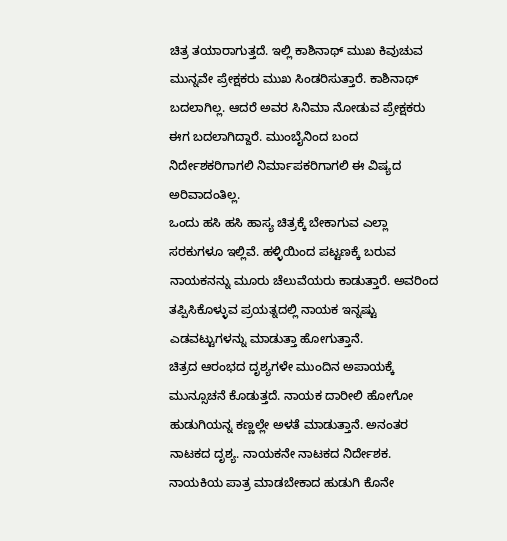ಚಿತ್ರ ತಯಾರಾಗುತ್ತದೆ. ಇಲ್ಲಿ ಕಾಶಿನಾಥ್ ಮುಖ ಕಿವುಚುವ ಮುನ್ನವೇ ಪ್ರೇಕ್ಷಕರು ಮುಖ ಸಿಂಡರಿಸುತ್ತಾರೆ. ಕಾಶಿನಾಥ್ ಬದಲಾಗಿಲ್ಲ. ಆದರೆ ಅವರ ಸಿನಿಮಾ ನೋಡುವ ಪ್ರೇಕ್ಷಕರು ಈಗ ಬದಲಾಗಿದ್ದಾರೆ. ಮುಂಬೈನಿಂದ ಬಂದ ನಿರ್ದೇಶಕರಿಗಾಗಲಿ ನಿರ್ಮಾಪಕರಿಗಾಗಲಿ ಈ ವಿಷ್ಯದ ಅರಿವಾದಂತಿಲ್ಲ.
ಒಂದು ಹಸಿ ಹಸಿ ಹಾಸ್ಯ ಚಿತ್ರಕ್ಕೆ ಬೇಕಾಗುವ ಎಲ್ಲಾ ಸರಕುಗಳೂ ಇಲ್ಲಿವೆ. ಹಳ್ಳಿಯಿಂದ ಪಟ್ಟಣಕ್ಕೆ ಬರುವ ನಾಯಕನನ್ನು ಮೂರು ಚೆಲುವೆಯರು ಕಾಡುತ್ತಾರೆ. ಅವರಿಂದ ತಪ್ಪಿಸಿಕೊಳ್ಳುವ ಪ್ರಯತ್ನದಲ್ಲಿ ನಾಯಕ ಇನ್ನಷ್ಟು ಎಡವಟ್ಟುಗಳನ್ನು ಮಾಡುತ್ತಾ ಹೋಗುತ್ತಾನೆ.
ಚಿತ್ರದ ಆರಂಭದ ದೃಶ್ಯಗಳೇ ಮುಂದಿನ ಅಪಾಯಕ್ಕೆ ಮುನ್ಸೂಚನೆ ಕೊಡುತ್ತದೆ. ನಾಯಕ ದಾರೀಲಿ ಹೋಗೋ ಹುಡುಗಿಯನ್ನ ಕಣ್ಣಲ್ಲೇ ಅಳತೆ ಮಾಡುತ್ತಾನೆ. ಅನಂತರ ನಾಟಕದ ದೃಶ್ಯ. ನಾಯಕನೇ ನಾಟಕದ ನಿರ್ದೇಶಕ. ನಾಯಕಿಯ ಪಾತ್ರ ಮಾಡಬೇಕಾದ ಹುಡುಗಿ ಕೊನೇ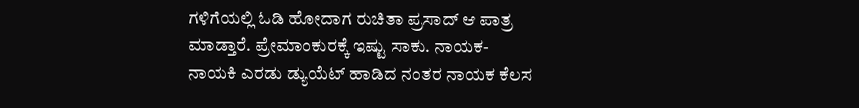ಗಳಿಗೆಯಲ್ಲಿ ಓಡಿ ಹೋದಾಗ ರುಚಿತಾ ಪ್ರಸಾದ್ ಆ ಪಾತ್ರ ಮಾಡ್ತಾರೆ. ಪ್ರೇಮಾಂಕುರಕ್ಕೆ ಇಷ್ಟು ಸಾಕು. ನಾಯಕ- ನಾಯಕಿ ಎರಡು ಡ್ಯುಯೆಟ್ ಹಾಡಿದ ನಂತರ ನಾಯಕ ಕೆಲಸ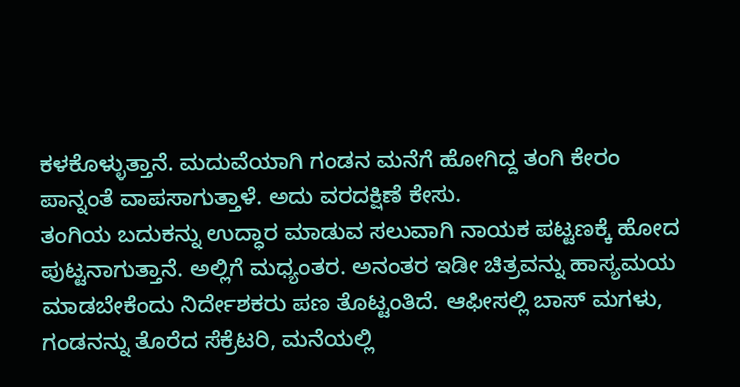ಕಳಕೊಳ್ಳುತ್ತಾನೆ. ಮದುವೆಯಾಗಿ ಗಂಡನ ಮನೆಗೆ ಹೋಗಿದ್ದ ತಂಗಿ ಕೇರಂ ಪಾನ್ನಂತೆ ವಾಪಸಾಗುತ್ತಾಳೆ. ಅದು ವರದಕ್ಷಿಣೆ ಕೇಸು.
ತಂಗಿಯ ಬದುಕನ್ನು ಉದ್ಧಾರ ಮಾಡುವ ಸಲುವಾಗಿ ನಾಯಕ ಪಟ್ಟಣಕ್ಕೆ ಹೋದ ಪುಟ್ಟನಾಗುತ್ತಾನೆ. ಅಲ್ಲಿಗೆ ಮಧ್ಯಂತರ. ಅನಂತರ ಇಡೀ ಚಿತ್ರವನ್ನು ಹಾಸ್ಯಮಯ ಮಾಡಬೇಕೆಂದು ನಿರ್ದೇಶಕರು ಪಣ ತೊಟ್ಟಂತಿದೆ. ಆಫೀಸಲ್ಲಿ ಬಾಸ್ ಮಗಳು, ಗಂಡನನ್ನು ತೊರೆದ ಸೆಕ್ರೆಟರಿ, ಮನೆಯಲ್ಲಿ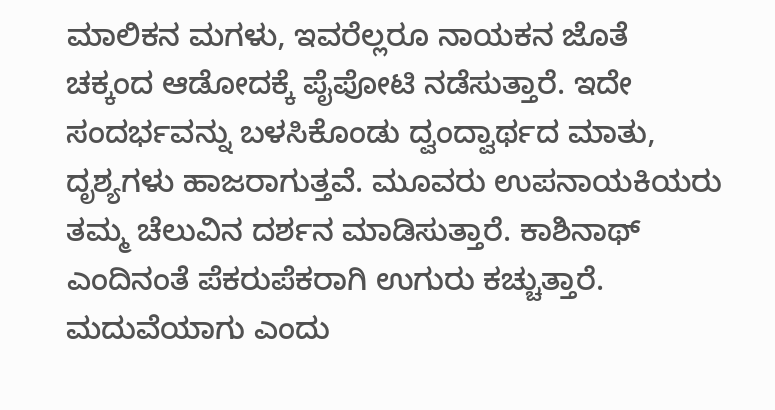ಮಾಲಿಕನ ಮಗಳು, ಇವರೆಲ್ಲರೂ ನಾಯಕನ ಜೊತೆ ಚಕ್ಕಂದ ಆಡೋದಕ್ಕೆ ಪೈಪೋಟಿ ನಡೆಸುತ್ತಾರೆ. ಇದೇ ಸಂದರ್ಭವನ್ನು ಬಳಸಿಕೊಂಡು ದ್ವಂದ್ವಾರ್ಥದ ಮಾತು, ದೃಶ್ಯಗಳು ಹಾಜರಾಗುತ್ತವೆ. ಮೂವರು ಉಪನಾಯಕಿಯರು ತಮ್ಮ ಚೆಲುವಿನ ದರ್ಶನ ಮಾಡಿಸುತ್ತಾರೆ. ಕಾಶಿನಾಥ್ ಎಂದಿನಂತೆ ಪೆಕರುಪೆಕರಾಗಿ ಉಗುರು ಕಚ್ಚುತ್ತಾರೆ.
ಮದುವೆಯಾಗು ಎಂದು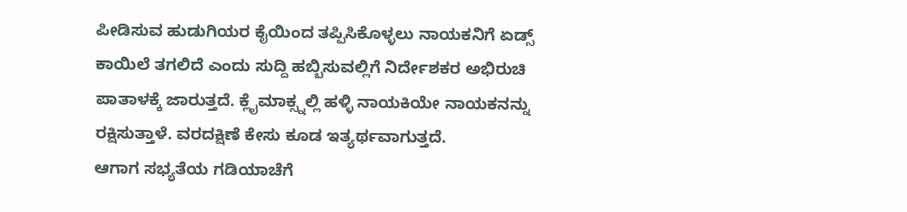ಪೀಡಿಸುವ ಹುಡುಗಿಯರ ಕೈಯಿಂದ ತಪ್ಪಿಸಿಕೊಳ್ಳಲು ನಾಯಕನಿಗೆ ಏಡ್ಸ್ ಕಾಯಿಲೆ ತಗಲಿದೆ ಎಂದು ಸುದ್ದಿ ಹಬ್ಬಿಸುವಲ್ಲಿಗೆ ನಿರ್ದೇಶಕರ ಅಭಿರುಚಿ ಪಾತಾಳಕ್ಕೆ ಜಾರುತ್ತದೆ. ಕ್ಲೈಮಾಕ್ಸ್ನಲ್ಲಿ ಹಳ್ಳಿ ನಾಯಕಿಯೇ ನಾಯಕನನ್ನು ರಕ್ಷಿಸುತ್ತಾಳೆ. ವರದಕ್ಷಿಣೆ ಕೇಸು ಕೂಡ ಇತ್ಯರ್ಥವಾಗುತ್ತದೆ.
ಆಗಾಗ ಸಭ್ಯತೆಯ ಗಡಿಯಾಚೆಗೆ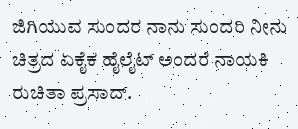ಜಿಗಿಯುವ ಸುಂದರ ನಾನು ಸುಂದರಿ ನೀನು ಚಿತ್ರದ ಏಕೈಕ ಹೈಲೈಟ್ ಅಂದರೆ ನಾಯಕಿ ರುಚಿತಾ ಪ್ರಸಾದ್.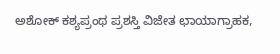ಅಶೋಕ್ ಕಶ್ಯಪ್ರಂಥ ಪ್ರಶಸ್ತಿ ವಿಜೇತ ಛಾಯಾಗ್ರಾಹಕ,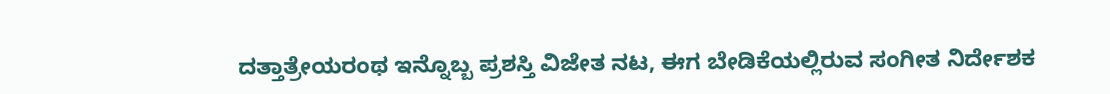ದತ್ತಾತ್ರೇಯರಂಥ ಇನ್ನೊಬ್ಬ ಪ್ರಶಸ್ತಿ ವಿಜೇತ ನಟ, ಈಗ ಬೇಡಿಕೆಯಲ್ಲಿರುವ ಸಂಗೀತ ನಿರ್ದೇಶಕ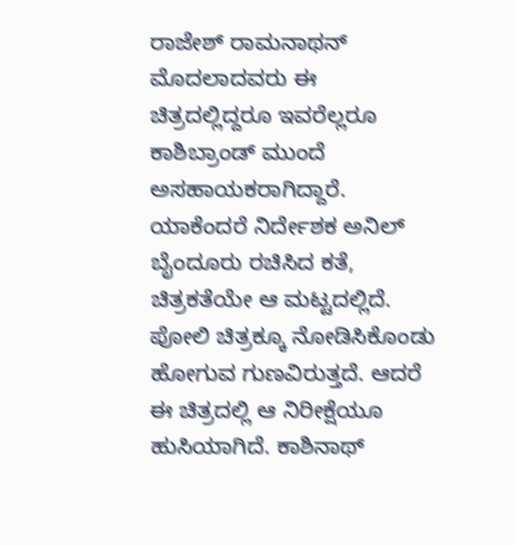ರಾಜೇಶ್ ರಾಮನಾಥನ್ ಮೊದಲಾದವರು ಈ ಚಿತ್ರದಲ್ಲಿದ್ದರೂ ಇವರೆಲ್ಲರೂ ಕಾಶಿಬ್ರಾಂಡ್ ಮುಂದೆ ಅಸಹಾಯಕರಾಗಿದ್ದಾರೆ.
ಯಾಕೆಂದರೆ ನಿರ್ದೇಶಕ ಅನಿಲ್ ಬೈಂದೂರು ರಚಿಸಿದ ಕತೆ, ಚಿತ್ರಕತೆಯೇ ಆ ಮಟ್ಟದಲ್ಲಿದೆ.
ಪೋಲಿ ಚಿತ್ರಕ್ಕೂ ನೋಡಿಸಿಕೊಂಡು ಹೋಗುವ ಗುಣವಿರುತ್ತದೆ. ಆದರೆ ಈ ಚಿತ್ರದಲ್ಲಿ ಆ ನಿರೀಕ್ಷೆಯೂ ಹುಸಿಯಾಗಿದೆ. ಕಾಶಿನಾಥ್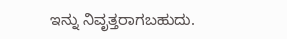ಇನ್ನು ನಿವೃತ್ತರಾಗಬಹುದು.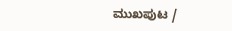ಮುಖಪುಟ /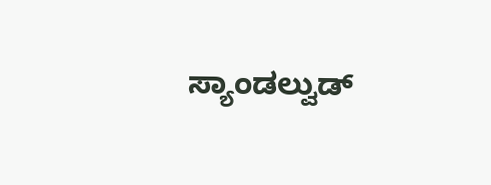ಸ್ಯಾಂಡಲ್ವುಡ್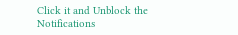Click it and Unblock the Notifications